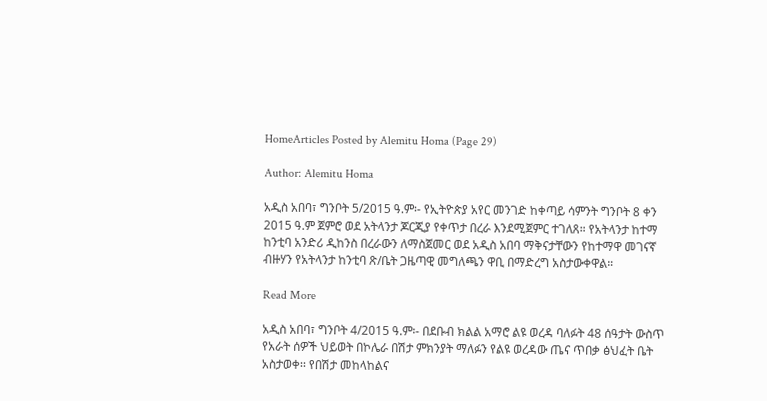HomeArticles Posted by Alemitu Homa (Page 29)

Author: Alemitu Homa

አዲስ አበባ፣ ግንቦት 5/2015 ዓ.ም፡- የኢትዮጵያ አየር መንገድ ከቀጣይ ሳምንት ግንቦት 8 ቀን 2015 ዓ.ም ጀምሮ ወደ አትላንታ ጆርጂያ የቀጥታ በረራ እንደሚጀምር ተገለጸ። የአትላንታ ከተማ ከንቲባ አንድሪ ዲከንስ በረራውን ለማስጀመር ወደ አዲስ አበባ ማቅናታቸውን የከተማዋ መገናኛ ብዙሃን የአትላንታ ከንቲባ ጽ/ቤት ጋዜጣዊ መግለጫን ዋቢ በማድረግ አስታውቀዋል።

Read More

አዲስ አበባ፣ ግንቦት 4/2015 ዓ.ም፡- በደቡብ ክልል አማሮ ልዩ ወረዳ ባለፉት 48 ሰዓታት ውስጥ የአራት ሰዎች ህይወት በኮሌራ በሽታ ምክንያት ማለፉን የልዩ ወረዳው ጤና ጥበቃ ፅህፈት ቤት አስታወቀ፡፡ የበሽታ መከላከልና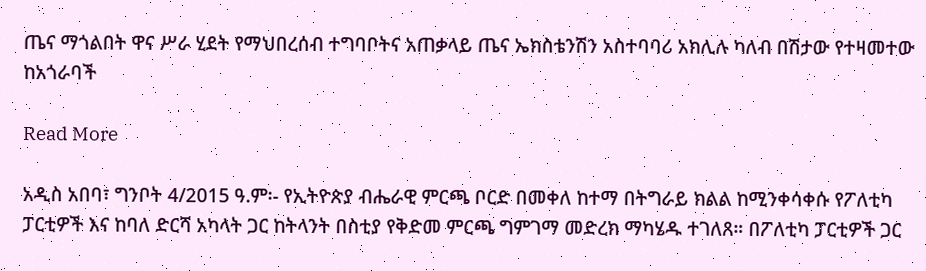ጤና ማጎልበት ዋና ሥራ ሂደት የማህበረሰብ ተግባቦትና አጠቃላይ ጤና ኤክስቴንሽን አስተባባሪ አክሊሉ ካለብ በሽታው የተዛመተው ከአጎራባች

Read More

አዲስ አበባ፣ ግንቦት 4/2015 ዓ.ም፡- የኢትዮጵያ ብሔራዊ ምርጫ ቦርድ በመቀለ ከተማ በትግራይ ክልል ከሚንቀሳቀሱ የፖለቲካ ፓርቲዎች እና ከባለ ድርሻ አካላት ጋር ከትላንት በስቲያ የቅድመ ምርጫ ግምገማ መድረክ ማካሄዱ ተገለጸ። በፖለቲካ ፓርቲዎች ጋር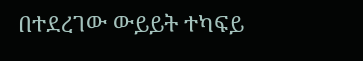በተደረገው ውይይት ተካፍይ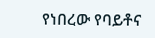የነበረው የባይቶና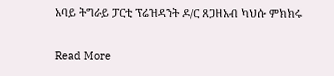አባይ ትግራይ ፓርቲ ፕሬዝዳንት ዶ/ር ጸጋዘአብ ካህሱ ምክክሩ

Read More